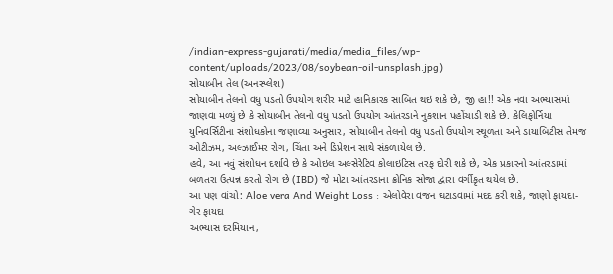/indian-express-gujarati/media/media_files/wp-content/uploads/2023/08/soybean-oil-unsplash.jpg)
સોયાબીન તેલ (અનસ્પ્લેશ)
સોયાબીન તેલનો વધુ પડતો ઉપયોગ શરીર માટે હાનિકારક સાબિત થઇ શકે છે, જી હા!! એક નવા અભ્યાસમાં જાણવા મળ્યું છે કે સોયાબીન તેલનો વધુ પડતો ઉપયોગ આંતરડાને નુકશાન પહોંચાડી શકે છે. કેલિફોર્નિયા યુનિવર્સિટીના સંશોધકોના જણાવ્યા અનુસાર, સોયાબીન તેલનો વધુ પડતો ઉપયોગ સ્થૂળતા અને ડાયાબિટીસ તેમજ ઓટીઝમ, અલ્ઝાઈમર રોગ, ચિંતા અને ડિપ્રેશન સાથે સંકળાયેલ છે.
હવે, આ નવું સંશોધન દર્શાવે છે કે ઓઇલ અલ્સેરેટિવ કોલાઇટિસ તરફ દોરી શકે છે, એક પ્રકારનો આંતરડામાં બળતરા ઉત્પન્ન કરતો રોગ છે (IBD) જે મોટા આંતરડાના ક્રોનિક સોજા દ્વારા વર્ગીકૃત થયેલ છે.
આ પણ વાંચો: Aloe vera And Weight Loss : એલોવેરા વજન ઘટાડવામાં મદદ કરી શકે, જાણો ફાયદા-ગેર ફાયદા
અભ્યાસ દરમિયાન,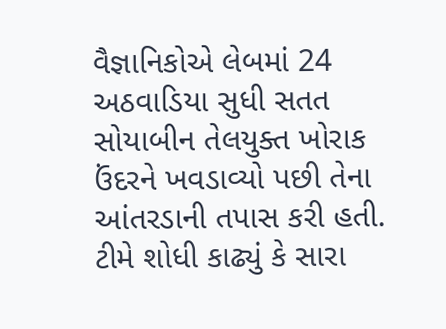વૈજ્ઞાનિકોએ લેબમાં 24 અઠવાડિયા સુધી સતત સોયાબીન તેલયુક્ત ખોરાક ઉંદરને ખવડાવ્યો પછી તેના આંતરડાની તપાસ કરી હતી. ટીમે શોધી કાઢ્યું કે સારા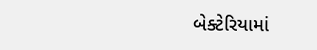બેક્ટેરિયામાં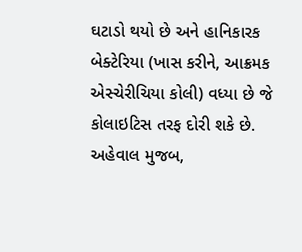ઘટાડો થયો છે અને હાનિકારક બેક્ટેરિયા (ખાસ કરીને, આક્રમક એસ્ચેરીચિયા કોલી) વધ્યા છે જે કોલાઇટિસ તરફ દોરી શકે છે.
અહેવાલ મુજબ,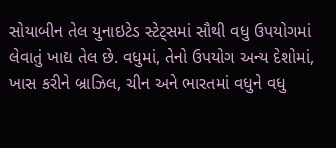સોયાબીન તેલ યુનાઇટેડ સ્ટેટ્સમાં સૌથી વધુ ઉપયોગમાં લેવાતું ખાદ્ય તેલ છે. વધુમાં, તેનો ઉપયોગ અન્ય દેશોમાં, ખાસ કરીને બ્રાઝિલ, ચીન અને ભારતમાં વધુને વધુ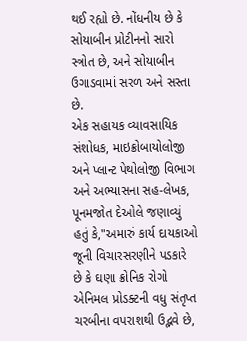થઈ રહ્યો છે. નોંધનીય છે કે સોયાબીન પ્રોટીનનો સારો સ્ત્રોત છે, અને સોયાબીન ઉગાડવામાં સરળ અને સસ્તા છે.
એક સહાયક વ્યાવસાયિક સંશોધક, માઇક્રોબાયોલોજી અને પ્લાન્ટ પેથોલોજી વિભાગ અને અભ્યાસના સહ-લેખક, પૂનમજોત દેઓલે જણાવ્યું હતું કે,"અમારું કાર્ય દાયકાઓ જૂની વિચારસરણીને પડકારે છે કે ઘણા ક્રોનિક રોગો એનિમલ પ્રોડક્ટની વધુ સંતૃપ્ત ચરબીના વપરાશથી ઉદ્ભવે છે,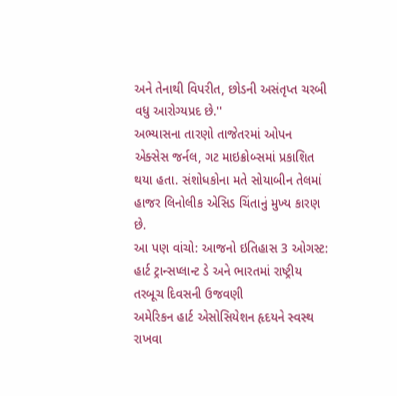અને તેનાથી વિપરીત, છોડની અસંતૃપ્ત ચરબી વધુ આરોગ્યપ્રદ છે.''
અભ્યાસના તારણો તાજેતરમાં ઓપન એક્સેસ જર્નલ, ગટ માઇક્રોબ્સમાં પ્રકાશિત થયા હતા. સંશોધકોના મતે સોયાબીન તેલમાં હાજર લિનોલીક એસિડ ચિંતાનું મુખ્ય કારણ છે.
આ પણ વાંચો: આજનો ઇતિહાસ 3 ઓગસ્ટ: હાર્ટ ટ્રાન્સપ્લાન્ટ ડે અને ભારતમાં રાષ્ટ્રીય તરબૂચ દિવસની ઉજવણી
અમેરિકન હાર્ટ એસોસિયેશન હૃદયને સ્વસ્થ રાખવા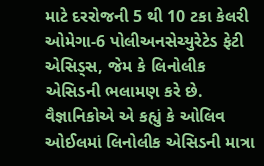માટે દરરોજની 5 થી 10 ટકા કેલરી ઓમેગા-6 પોલીઅનસેચ્યુરેટેડ ફેટી એસિડ્સ, જેમ કે લિનોલીક એસિડની ભલામણ કરે છે.
વૈજ્ઞાનિકોએ એ કહ્યું કે ઓલિવ ઓઈલમાં લિનોલીક એસિડની માત્રા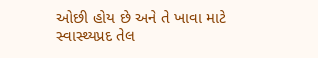ઓછી હોય છે અને તે ખાવા માટે સ્વાસ્થ્યપ્રદ તેલ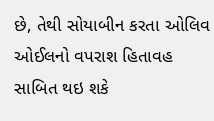છે, તેથી સોયાબીન કરતા ઓલિવ ઓઈલનો વપરાશ હિતાવહ સાબિત થઇ શકે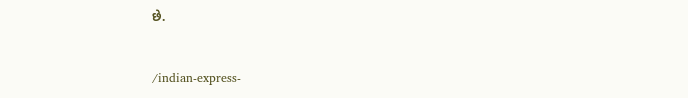છે.


/indian-express-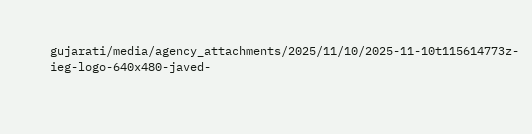gujarati/media/agency_attachments/2025/11/10/2025-11-10t115614773z-ieg-logo-640x480-javed-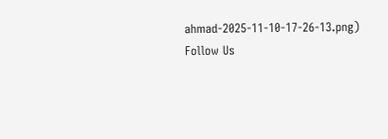ahmad-2025-11-10-17-26-13.png)
Follow Us